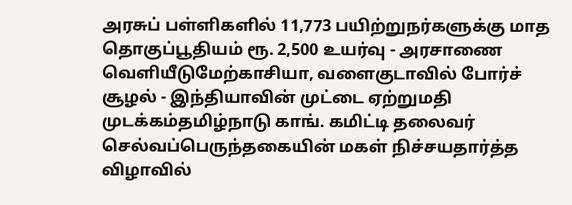அரசுப் பள்ளிகளில் 11,773 பயிற்றுநர்களுக்கு மாத தொகுப்பூதியம் ரூ. 2,500 உயர்வு - அரசாணை வெளியீடுமேற்காசியா, வளைகுடாவில் போர்ச் சூழல் - இந்தியாவின் முட்டை ஏற்றுமதி முடக்கம்தமிழ்நாடு காங். கமிட்டி தலைவர் செல்வப்பெருந்தகையின் மகள் நிச்சயதார்த்த விழாவில்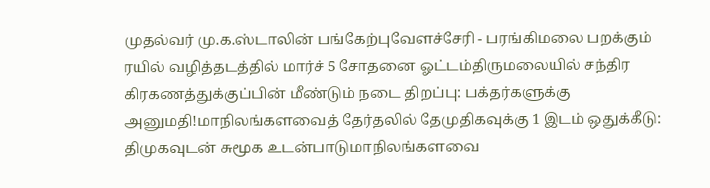முதல்வர் மு.க.ஸ்டாலின் பங்கேற்புவேளச்சேரி - பரங்கிமலை பறக்கும் ரயில் வழித்தடத்தில் மார்ச் 5 சோதனை ஓட்டம்திருமலையில் சந்திர கிரகணத்துக்குப்பின் மீண்டும் நடை திறப்பு: பக்தர்களுக்கு அனுமதி!மாநிலங்களவைத் தேர்தலில் தேமுதிகவுக்கு 1 இடம் ஒதுக்கீடு: திமுகவுடன் சுமூக உடன்பாடுமாநிலங்களவை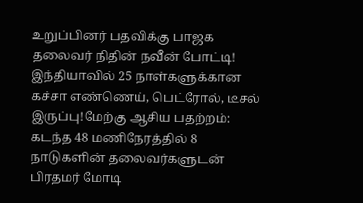உறுப்பினர் பதவிக்கு பாஜக தலைவர் நிதின் நவீன் போட்டி! இந்தியாவில் 25 நாள்களுக்கான கச்சா எண்ணெய், பெட்ரோல், டீசல் இருப்பு!மேற்கு ஆசிய பதற்றம்: கடந்த 48 மணிநேரத்தில் 8 நாடுகளின் தலைவர்களுடன் பிரதமர் மோடி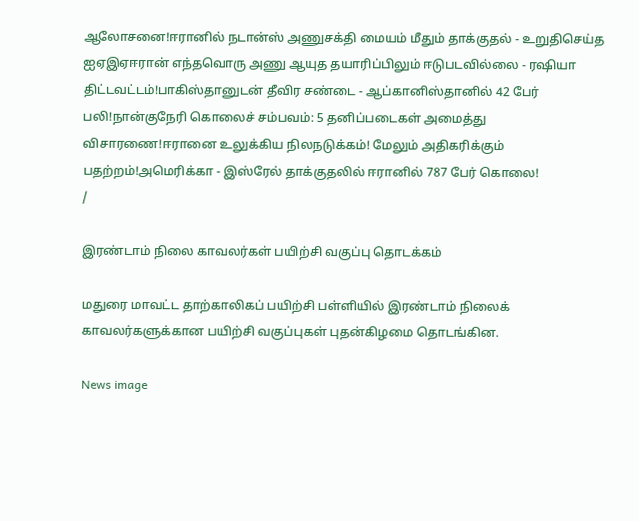ஆலோசனை!ஈரானில் நடான்ஸ் அணுசக்தி மையம் மீதும் தாக்குதல் - உறுதிசெய்த ஐஏஇஏஈரான் எந்தவொரு அணு ஆயுத தயாரிப்பிலும் ஈடுபடவில்லை - ரஷியா திட்டவட்டம்!பாகிஸ்தானுடன் தீவிர சண்டை - ஆப்கானிஸ்தானில் 42 பேர் பலி!நான்குநேரி கொலைச் சம்பவம்: 5 தனிப்படைகள் அமைத்து விசாரணை!ஈரானை உலுக்கிய நிலநடுக்கம்! மேலும் அதிகரிக்கும் பதற்றம்!அமெரிக்கா - இஸ்ரேல் தாக்குதலில் ஈரானில் 787 பேர் கொலை!
/

இரண்டாம் நிலை காவலர்கள் பயிற்சி வகுப்பு தொடக்கம்

மதுரை மாவட்ட தாற்காலிகப் பயிற்சி பள்ளியில் இரண்டாம் நிலைக் காவலர்களுக்கான பயிற்சி வகுப்புகள் புதன்கிழமை தொடங்கின.

News image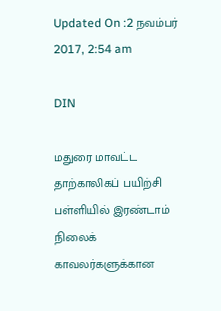Updated On :2 நவம்பர் 2017, 2:54 am

DIN

மதுரை மாவட்ட தாற்காலிகப் பயிற்சி பள்ளியில் இரண்டாம் நிலைக் காவலர்களுக்கான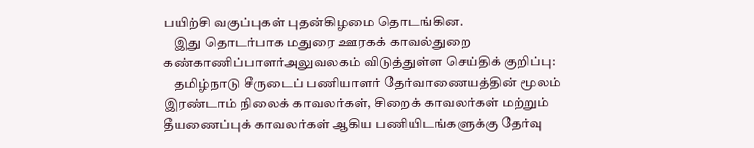பயிற்சி வகுப்புகள் புதன்கிழமை தொடங்கின.
    இது தொடர்பாக மதுரை ஊரகக் காவல்துறை கண்காணிப்பாளர்அலுவலகம் விடுத்துள்ள செய்திக் குறிப்பு:
    தமிழ்நாடு சீருடைப் பணியாளர் தேர்வாணையத்தின் மூலம் இரண்டாம் நிலைக் காவலர்கள், சிறைக் காவலர்கள் மற்றும் தீயணைப்புக் காவலர்கள் ஆகிய பணியிடங்களுக்கு தேர்வு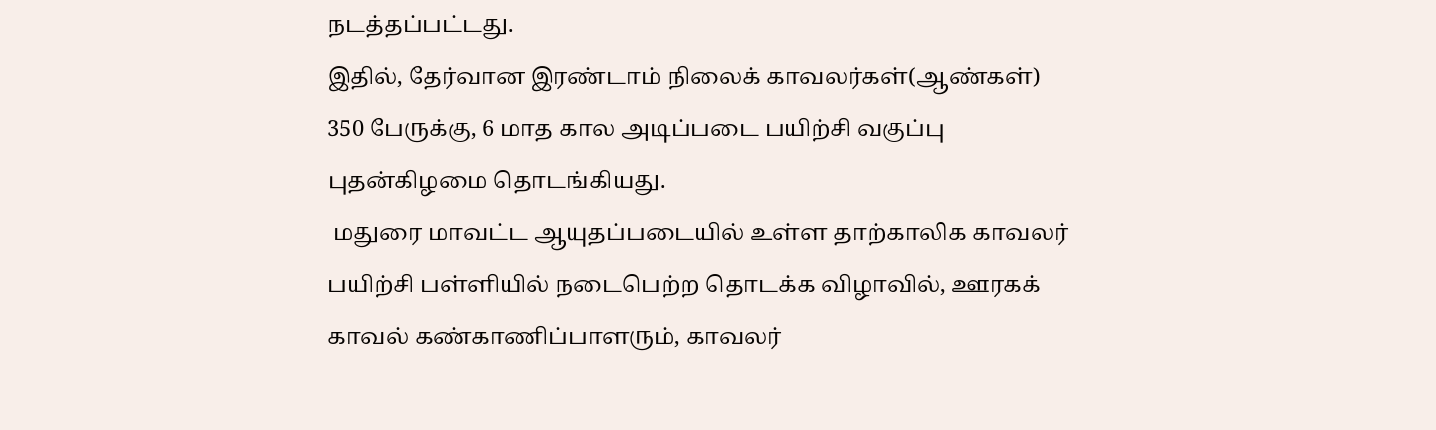நடத்தப்பட்டது.
இதில், தேர்வான இரண்டாம் நிலைக் காவலர்கள்(ஆண்கள்) 350 பேருக்கு, 6 மாத கால அடிப்படை பயிற்சி வகுப்பு புதன்கிழமை தொடங்கியது.
 மதுரை மாவட்ட ஆயுதப்படையில் உள்ள தாற்காலிக காவலர் பயிற்சி பள்ளியில் நடைபெற்ற தொடக்க விழாவில், ஊரகக் காவல் கண்காணிப்பாளரும், காவலர்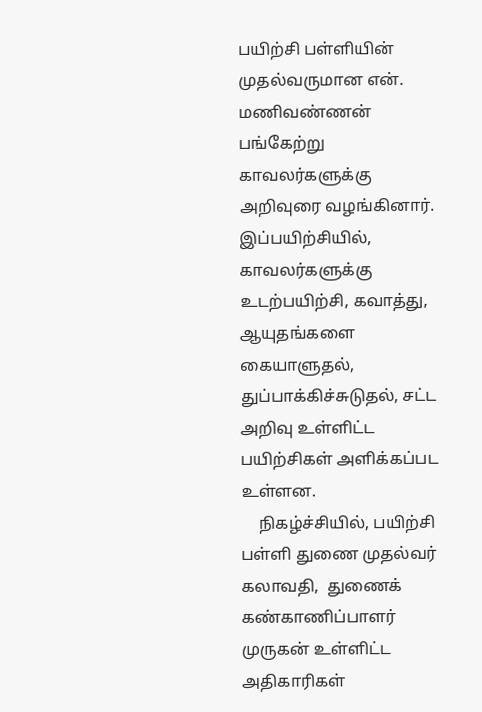பயிற்சி பள்ளியின் முதல்வருமான என். மணிவண்ணன் பங்கேற்று காவலர்களுக்கு அறிவுரை வழங்கினார்.
இப்பயிற்சியில், காவலர்களுக்கு உடற்பயிற்சி, கவாத்து, ஆயுதங்களை கையாளுதல், துப்பாக்கிச்சுடுதல், சட்ட அறிவு உள்ளிட்ட பயிற்சிகள் அளிக்கப்பட உள்ளன.
    நிகழ்ச்சியில், பயிற்சி பள்ளி துணை முதல்வர் கலாவதி,  துணைக் கண்காணிப்பாளர் முருகன் உள்ளிட்ட அதிகாரிகள்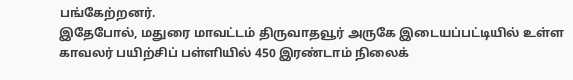பங்கேற்றனர்.
இதேபோல், மதுரை மாவட்டம் திருவாதவூர் அருகே இடையப்பட்டியில் உள்ள காவலர் பயிற்சிப் பள்ளியில் 450 இரண்டாம் நிலைக்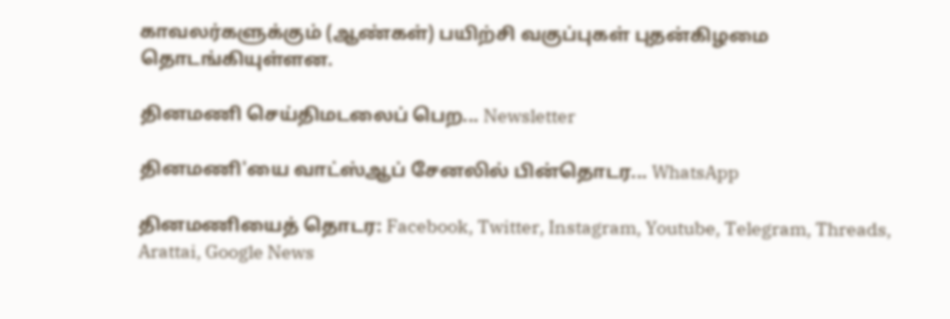காவலர்களுக்கும் (ஆண்கள்) பயிற்சி வகுப்புகள் புதன்கிழமை தொடங்கியுள்ளன.

தினமணி செய்திமடலைப் பெற... Newsletter

தினமணி'யை வாட்ஸ்ஆப் சேனலில் பின்தொடர... WhatsApp

தினமணியைத் தொடர: Facebook, Twitter, Instagram, Youtube, Telegram, Threads, Arattai, Google News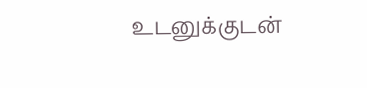உடனுக்குடன்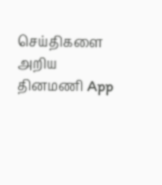செய்திகளை அறிய தினமணி App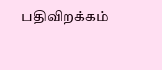பதிவிறக்கம்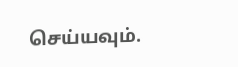செய்யவும்.